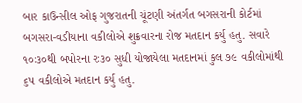બાર કાઉન્સીલ ઓફ ગુજરાતની ચૂંટણી અંતર્ગત બગસરાની કોર્ટમાં બગસરા-વડીયાના વકીલોએ શુક્રવારના રોજ મતદાન કર્યુ હતુ. સવારે ૧૦ઃ૩૦થી બપોરના રઃ૩૦ સુધી યોજાયેલા મતદાનમાં કુલ ૭૯ વકીલોમાંથી ૬પ વકીલોએ મતદાન કર્યુ હતુ.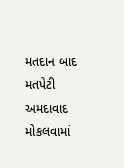મતદાન બાદ મતપેટી અમદાવાદ મોકલવામાં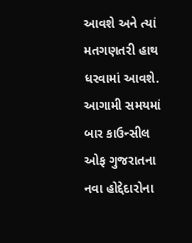આવશે અને ત્યાં મતગણતરી હાથ ધરવામાં આવશે. આગામી સમયમાં બાર કાઉન્સીલ ઓફ ગુજરાતના નવા હોદ્દેદારોના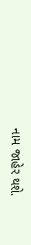નામ જાહેર થશે.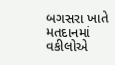બગસરા ખાતે મતદાનમાં વકીલોએ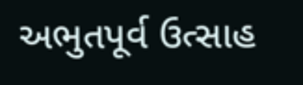અભુતપૂર્વ ઉત્સાહ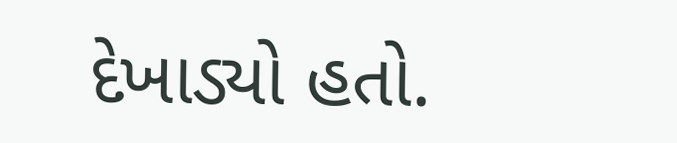દેખાડ્યો હતો.